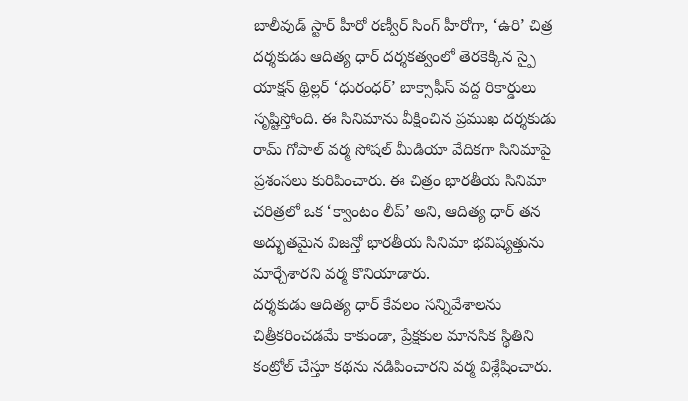బాలీవుడ్ స్టార్ హీరో రణ్వీర్ సింగ్ హీరోగా, ‘ఉరి’ చిత్ర దర్శకుడు ఆదిత్య ధార్ దర్శకత్వంలో తెరకెక్కిన స్పై యాక్షన్ థ్రిల్లర్ ‘ధురంధర్’ బాక్సాఫీస్ వద్ద రికార్డులు సృష్టిస్తోంది. ఈ సినిమాను వీక్షించిన ప్రముఖ దర్శకుడు రామ్ గోపాల్ వర్మ సోషల్ మీడియా వేదికగా సినిమాపై ప్రశంసలు కురిపించారు. ఈ చిత్రం భారతీయ సినిమా చరిత్రలో ఒక ‘క్వాంటం లీప్’ అని, ఆదిత్య ధార్ తన అద్భుతమైన విజన్తో భారతీయ సినిమా భవిష్యత్తును మార్చేశారని వర్మ కొనియాడారు.
దర్శకుడు ఆదిత్య ధార్ కేవలం సన్నివేశాలను చిత్రీకరించడమే కాకుండా, ప్రేక్షకుల మానసిక స్థితిని కంట్రోల్ చేస్తూ కథను నడిపించారని వర్మ విశ్లేషించారు.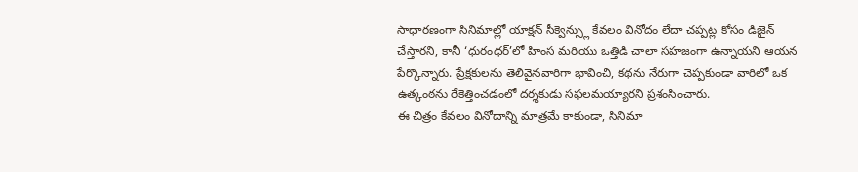సాధారణంగా సినిమాల్లో యాక్షన్ సీక్వెన్స్లు కేవలం వినోదం లేదా చప్పట్ల కోసం డిజైన్ చేస్తారని, కానీ ‘ధురంధర్’లో హింస మరియు ఒత్తిడి చాలా సహజంగా ఉన్నాయని ఆయన పేర్కొన్నారు. ప్రేక్షకులను తెలివైనవారిగా భావించి, కథను నేరుగా చెప్పకుండా వారిలో ఒక ఉత్కంఠను రేకెత్తించడంలో దర్శకుడు సఫలమయ్యారని ప్రశంసించారు.
ఈ చిత్రం కేవలం వినోదాన్ని మాత్రమే కాకుండా, సినిమా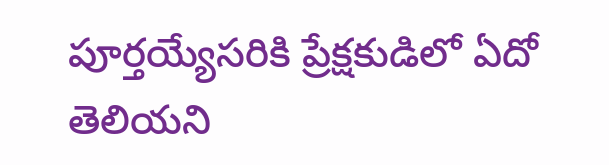పూర్తయ్యేసరికి ప్రేక్షకుడిలో ఏదో తెలియని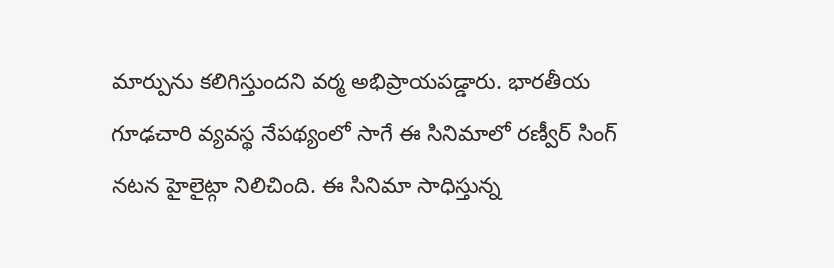మార్పును కలిగిస్తుందని వర్మ అభిప్రాయపడ్డారు. భారతీయ గూఢచారి వ్యవస్థ నేపథ్యంలో సాగే ఈ సినిమాలో రణ్వీర్ సింగ్ నటన హైలైట్గా నిలిచింది. ఈ సినిమా సాధిస్తున్న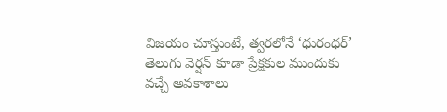విజయం చూస్తుంటే, త్వరలోనే ‘ధురంధర్’ తెలుగు వెర్షన్ కూడా ప్రేక్షకుల ముందుకు వచ్చే అవకాశాలు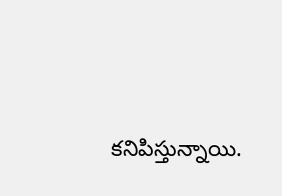కనిపిస్తున్నాయి.